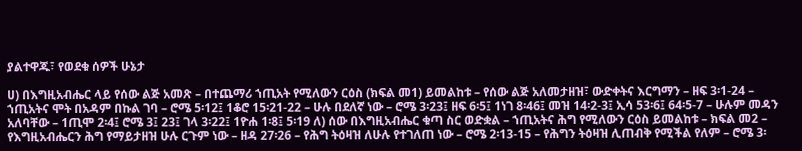ያልተዋጁ፣ የወደቁ ሰዎች ሁኔታ

ሀ) በእግዚአብሔር ላይ የሰው ልጅ አመጽ – በተጨማሪ ኀጢአት የሚለውን ርዕስ (ክፍል መ1) ይመልከቱ – የሰው ልጅ አለመታዘዝ፣ ውድቀትና እርግማን – ዘፍ 3፡1-24 – ኀጢአትና ሞት በአዳም በኩል ገባ – ሮሜ 5፡12፤ 1ቆሮ 15፡21-22 – ሁሉ በደለኛ ነው – ሮሜ 3፡23፤ ዘፍ 6፡5፤ 1ነገ 8፡46፤ መዝ 14፡2-3፤ ኢሳ 53፡6፤ 64፡5-7 – ሁሉም መዳን አለባቸው – 1ጢሞ 2፡4፤ ሮሜ 3፤ 23፤ ገላ 3፡22፤ 1ዮሐ 1፡8፤ 5፡19 ለ) ሰው በእግዚአብሔር ቁጣ ስር ወድቋል – ኀጢአትና ሕግ የሚለውን ርዕስ ይመልከቱ – ክፍል መ2 – የእግዚአብሔርን ሕግ የማይታዘዝ ሁሉ ርጉም ነው – ዘዳ 27፡26 – የሕግ ትዕዛዝ ለሁሉ የተገለጠ ነው – ሮሜ 2፡13-15 – የሕግን ትዕዛዝ ሊጠብቅ የሚችል የለም – ሮሜ 3፡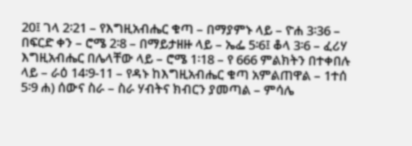20፤ ገላ 2፡21 – የእግዚአብሔር ቁጣ – በማያምኑ ላይ – ዮሐ 3፡36 – በፍርድ ቀን – ሮሜ 2፡8 – በማይታዘዙ ላይ – ኤፌ 5፡6፤ ቆላ 3፡6 – ፈሪሃ እግዚአብሔር በሌላቸው ላይ – ሮሜ 1፡18 – የ 666 ምልክትን በተቀበሉ ላይ – ራዕ 14፡9-11 – የዳኑ ከእግዚአብሔር ቁጣ አምልጠዋል – 1ተሰ 5፡9 ሐ) ሰውና ስራ – ስራ ሃብትና ክብርን ያመጣል – ምሳሌ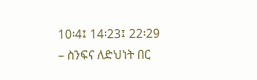10፡4፤ 14፡23፤ 22፡29 – ስንፍና ለድህነት በር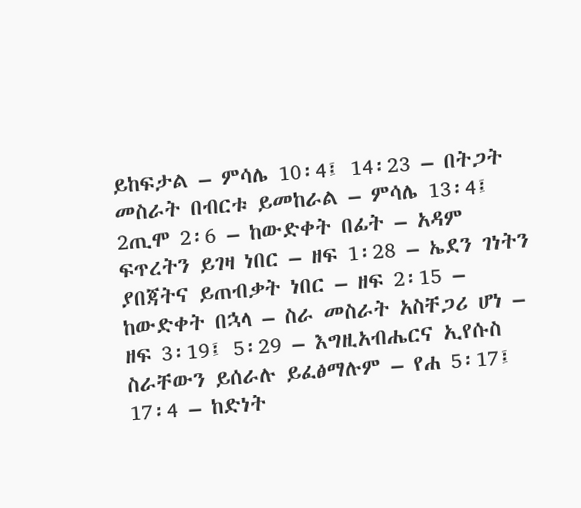ይከፍታል – ምሳሌ 10፡4፤ 14፡23 – በትጋት መስራት በብርቱ ይመከራል – ምሳሌ 13፡4፤ 2ጢሞ 2፡6 – ከውድቀት በፊት – አዳም ፍጥረትን ይገዛ ነበር – ዘፍ 1፡28 – ኤደን ገነትን ያበጃትና ይጠብቃት ነበር – ዘፍ 2፡15 – ከውድቀት በኋላ – ስራ መስራት አስቸጋሪ ሆነ – ዘፍ 3፡19፤ 5፡29 – እግዚአብሔርና ኢየሱስ ስራቸውን ይሰራሉ ይፈፅማሉም – የሐ 5፡17፤ 17፡4 – ከድነት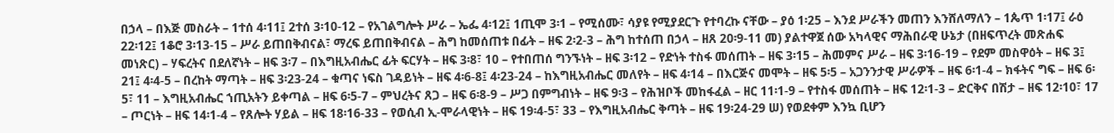በኃላ – በእጅ መስራት – 1ተሰ 4፡11፤ 2ተሰ 3፡10-12 – የአገልግሎት ሥራ – ኤፌ 4፡12፤ 1ጢሞ 3፡1 – የሚሰሙ፣ ሳያዩ የሚያደርጉ የተባረኩ ናቸው – ያዕ 1፡25 – እንደ ሥራችን መጠን እንሸለማለን – 1ጴጥ 1፡17፤ ራዕ 22፡12፤ 1ቆሮ 3፡13-15 – ሥራ ይጠበቅብናል፣ ማረፍ ይጠበቅብናል – ሕግ ከመሰጠቱ በፊት – ዘፍ 2፡2-3 – ሕግ ከተሰጠ በኃላ – ዘጸ 20፡9-11 መ) ያልተዋጀ ሰው አካላዊና ማሕበራዊ ሁኔታ (በዘፍጥረት መጽሐፍ መነጽር) – ሃፍረትና በደለኛነት – ዘፍ 3፡7 – በእግዚአብሔር ፊት ፍርሃት – ዘፍ 3፡8፣ 10 – የተበጠሰ ግንኙነት – ዘፍ 3፡12 – የድነት ተስፋ መሰጠት – ዘፍ 3፡15 – ሕመምና ሥራ – ዘፍ 3፡16-19 – የደም መስዋዕት – ዘፍ 3፤ 21፤ 4፡4-5 – በረከት ማጣት – ዘፍ 3፡23-24 – ቁጣና ነፍስ ገዳይነት – ዘፍ 4፡6-8፤ 4፡23-24 – ከእግዚአብሔር መለየት – ዘፍ 4፡14 – በእርጅና መሞት – ዘፍ 5፡5 – አጋንንታዊ ሥራዎች – ዘፍ 6፡1-4 – ክፋትና ግፍ – ዘፍ 6፡5፣ 11 – እግዚአብሔር ኀጢአትን ይቀጣል – ዘፍ 6፡5-7 – ምህረትና ጸጋ – ዘፍ 6፡8-9 – ሥጋ በምግብነት – ዘፍ 9፡3 – የሕዝቦች መከፋፈል – ዘር 11፡1-9 – የተስፋ መሰጠት – ዘፍ 12፡1-3 – ድርቅና በሽታ – ዘፍ 12፡10፣ 17 – ጦርነት – ዘፍ 14፡1-4 – የጸሎት ሃይል – ዘፍ 18፡16-33 – የወሲብ ኢ-ሞራላዊነት – ዘፍ 19፡4-5፣ 33 – የእግዚአብሔር ቅጣት – ዘፍ 19፡24-29 ሠ) የወደቀም እንኳ ቢሆን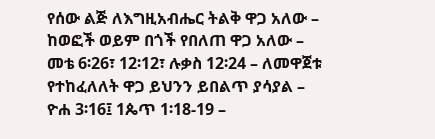የሰው ልጅ ለእግዚአብሔር ትልቅ ዋጋ አለው – ከወፎች ወይም በጎች የበለጠ ዋጋ አለው – መቴ 6፡26፣ 12፡12፣ ሉቃስ 12፡24 – ለመዋጀቱ የተከፈለለት ዋጋ ይህንን ይበልጥ ያሳያል – ዮሐ 3፡16፤ 1ጴጥ 1፡18-19 –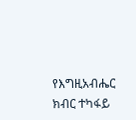የእግዚአብሔር ክብር ተካፋይ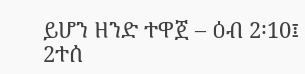ይሆን ዘንድ ተዋጀ – ዕብ 2፡10፤ 2ተሰ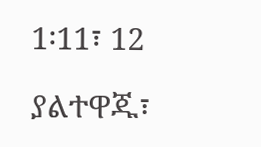1፡11፣ 12

ያልተዋጁ፣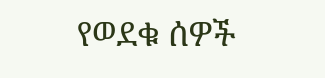የወደቁ ሰዎች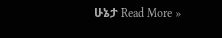ሁኔታ Read More »